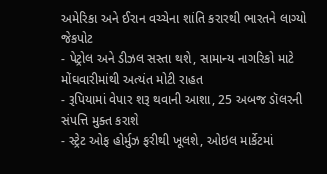અમેરિકા અને ઈરાન વચ્ચેના શાંતિ કરારથી ભારતને લાગ્યો જેકપોટ
- પેટ્રોલ અને ડીઝલ સસ્તા થશે, સામાન્ય નાગરિકો માટે મોંઘવારીમાંથી અત્યંત મોટી રાહત
- રૂપિયામાં વેપાર શરૂ થવાની આશા, 25 અબજ ડૉલરની સંપત્તિ મુક્ત કરાશે
- સ્ટ્રેટ ઓફ હોર્મુઝ ફરીથી ખૂલશે, ઓઇલ માર્કેટમાં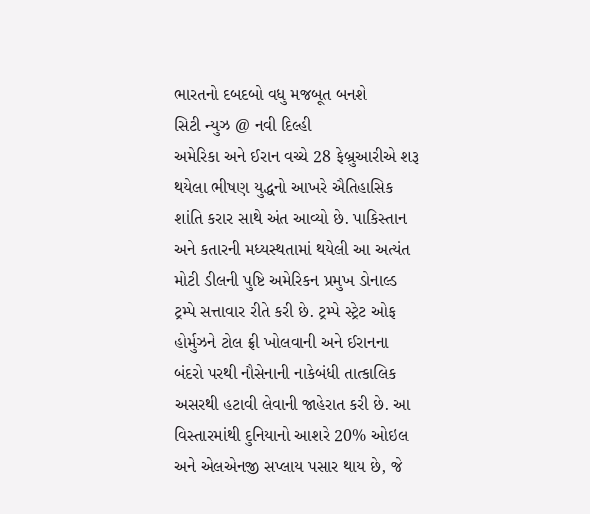ભારતનો દબદબો વધુ મજબૂત બનશે
સિટી ન્યુઝ @ નવી દિલ્હી
અમેરિકા અને ઈરાન વચ્ચે 28 ફેબ્રુઆરીએ શરૂ થયેલા ભીષણ યુદ્ધનો આખરે ઐતિહાસિક શાંતિ કરાર સાથે અંત આવ્યો છે. પાકિસ્તાન અને કતારની મધ્યસ્થતામાં થયેલી આ અત્યંત મોટી ડીલની પુષ્ટિ અમેરિકન પ્રમુખ ડોનાલ્ડ ટ્રમ્પે સત્તાવાર રીતે કરી છે. ટ્રમ્પે સ્ટ્રેટ ઓફ હોર્મુઝને ટોલ ફ્રી ખોલવાની અને ઈરાનના બંદરો પરથી નૌસેનાની નાકેબંધી તાત્કાલિક અસરથી હટાવી લેવાની જાહેરાત કરી છે. આ વિસ્તારમાંથી દુનિયાનો આશરે 20% ઓઇલ અને એલએનજી સપ્લાય પસાર થાય છે, જે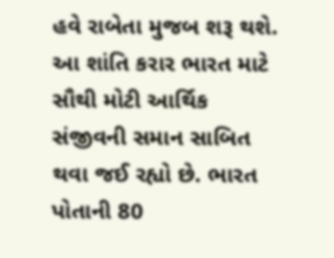હવે રાબેતા મુજબ શરૂ થશે.
આ શાંતિ કરાર ભારત માટે સૌથી મોટી આર્થિક સંજીવની સમાન સાબિત થવા જઈ રહ્યો છે. ભારત પોતાની 80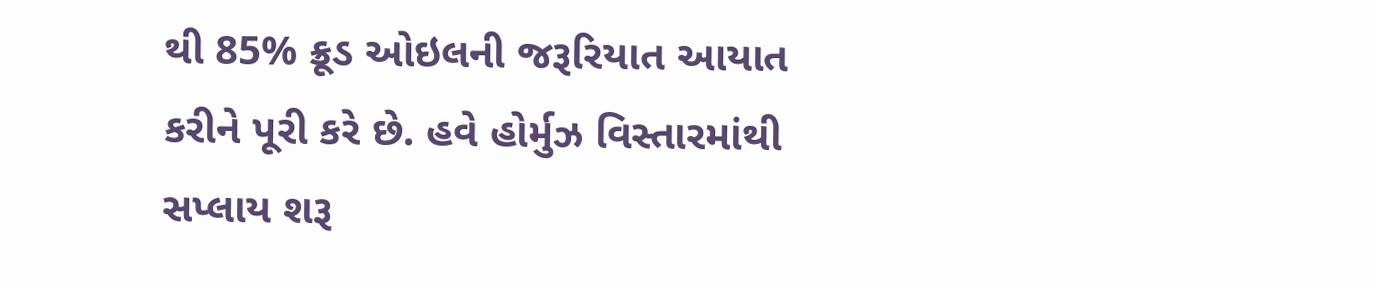થી 85% ક્રૂડ ઓઇલની જરૂરિયાત આયાત કરીને પૂરી કરે છે. હવે હોર્મુઝ વિસ્તારમાંથી સપ્લાય શરૂ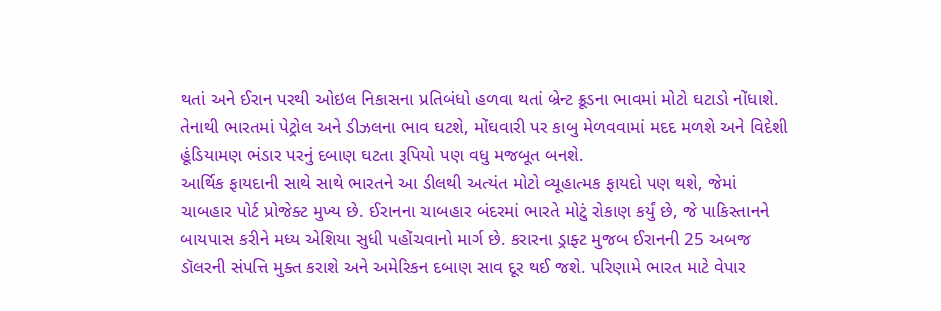થતાં અને ઈરાન પરથી ઓઇલ નિકાસના પ્રતિબંધો હળવા થતાં બ્રેન્ટ ક્રૂડના ભાવમાં મોટો ઘટાડો નોંધાશે. તેનાથી ભારતમાં પેટ્રોલ અને ડીઝલના ભાવ ઘટશે, મોંઘવારી પર કાબુ મેળવવામાં મદદ મળશે અને વિદેશી હૂંડિયામણ ભંડાર પરનું દબાણ ઘટતા રૂપિયો પણ વધુ મજબૂત બનશે.
આર્થિક ફાયદાની સાથે સાથે ભારતને આ ડીલથી અત્યંત મોટો વ્યૂહાત્મક ફાયદો પણ થશે, જેમાં ચાબહાર પોર્ટ પ્રોજેક્ટ મુખ્ય છે. ઈરાનના ચાબહાર બંદરમાં ભારતે મોટું રોકાણ કર્યું છે, જે પાકિસ્તાનને બાયપાસ કરીને મધ્ય એશિયા સુધી પહોંચવાનો માર્ગ છે. કરારના ડ્રાફ્ટ મુજબ ઈરાનની 25 અબજ ડૉલરની સંપત્તિ મુક્ત કરાશે અને અમેરિકન દબાણ સાવ દૂર થઈ જશે. પરિણામે ભારત માટે વેપાર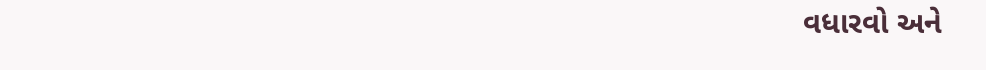વધારવો અને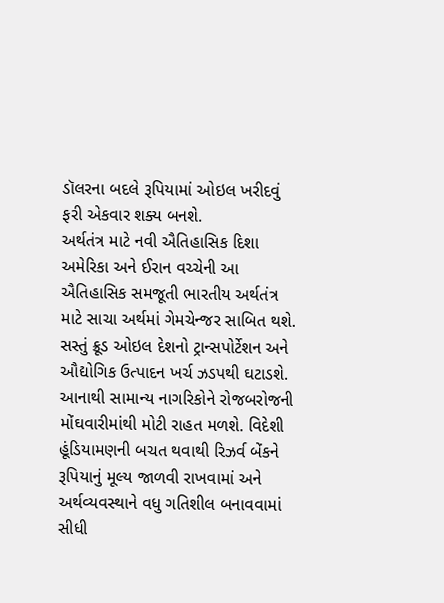ડૉલરના બદલે રૂપિયામાં ઓઇલ ખરીદવું ફરી એકવાર શક્ય બનશે.
અર્થતંત્ર માટે નવી ઐતિહાસિક દિશા અમેરિકા અને ઈરાન વચ્ચેની આ ઐતિહાસિક સમજૂતી ભારતીય અર્થતંત્ર માટે સાચા અર્થમાં ગેમચેન્જર સાબિત થશે. સસ્તું ક્રૂડ ઓઇલ દેશનો ટ્રાન્સપોર્ટેશન અને ઔદ્યોગિક ઉત્પાદન ખર્ચ ઝડપથી ઘટાડશે. આનાથી સામાન્ય નાગરિકોને રોજબરોજની મોંઘવારીમાંથી મોટી રાહત મળશે. વિદેશી હૂંડિયામણની બચત થવાથી રિઝર્વ બેંકને રૂપિયાનું મૂલ્ય જાળવી રાખવામાં અને અર્થવ્યવસ્થાને વધુ ગતિશીલ બનાવવામાં સીધી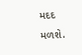મદદ મળશે.